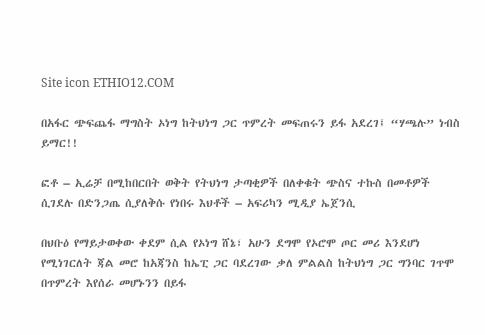Site icon ETHIO12.COM

በአፋር ጭፍጨፋ ማግስት ኦነግ ከትህነግ ጋር ጥምረት መፍጠሩን ይፋ አደረገ፤ “ሃጫሉ” ነብስ ይማር!!

ፎቶ – ኢሬቻ በሚከበርበት ወቅት የትህነግ ታጣቂዎች በለቀቁት ጭስና ተኩስ በመቶዎች ሲገደሉ በድንጋጤ ሲያለቅሱ የነበሩ እህቶች – አፍሪካን ሚዲያ ኤጀንሲ

በህቡዕ የማይታወቀው ቀደም ሲል የኦነግ ሸኔ፣ አሁን ደግሞ የኦሮሞ ጦር መሪ እንደሆነ የሚነገርለት ጃል መሮ ከአጃንስ ከኤፒ ጋር ባደረገው ቃለ ምልልስ ከትህነግ ጋር ግንባር ገጥሞ በጥምረት እየሰራ መሆኑንን በይፋ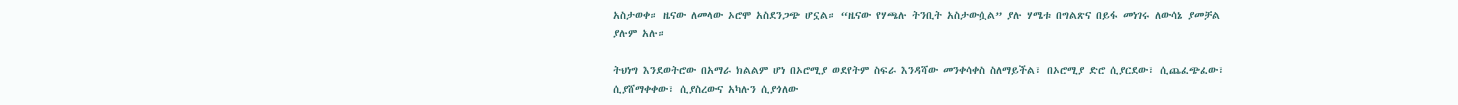አስታወቀ። ዜናው ለመላው ኦሮሞ አስደንጋጭ ሆኗል። “ዜናው የሃጫሉ ትንቢት አስታውሷል” ያሉ ሃሜቱ በግልጽና በይፋ መነገሩ ለውሳኔ ያመቻል ያሉም አሉ።

ትህነግ እንደወትሮው በአማራ ክልልም ሆነ በኦሮሚያ ወደየትም ስፍራ እንዳሻው መንቀሳቀስ ስለማይችል፣ በኦሮሚያ ድሮ ሲያርደው፣ ሲጨፈጭፈው፣ ሲያሸማቀቀው፣ ሲያስረውና አካሉን ሲያጎለው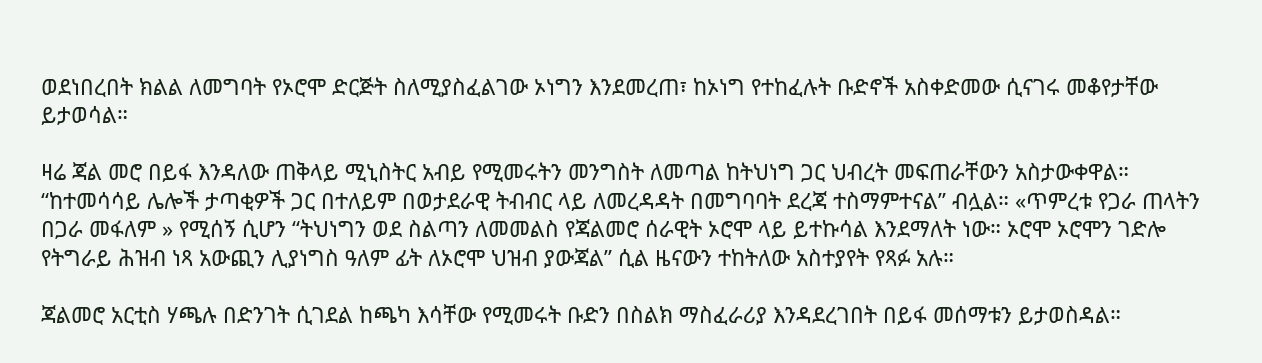ወደነበረበት ክልል ለመግባት የኦሮሞ ድርጅት ስለሚያስፈልገው ኦነግን እንደመረጠ፣ ከኦነግ የተከፈሉት ቡድኖች አስቀድመው ሲናገሩ መቆየታቸው ይታወሳል።

ዛሬ ጃል መሮ በይፋ እንዳለው ጠቅላይ ሚኒስትር አብይ የሚመሩትን መንግስት ለመጣል ከትህነግ ጋር ህብረት መፍጠራቸውን አስታውቀዋል። “ከተመሳሳይ ሌሎች ታጣቂዎች ጋር በተለይም በወታደራዊ ትብብር ላይ ለመረዳዳት በመግባባት ደረጃ ተስማምተናል” ብሏል። «ጥምረቱ የጋራ ጠላትን በጋራ መፋለም » የሚሰኝ ሲሆን “ትህነግን ወደ ስልጣን ለመመልስ የጃልመሮ ሰራዊት ኦሮሞ ላይ ይተኩሳል እንደማለት ነው። ኦሮሞ ኦሮሞን ገድሎ የትግራይ ሕዝብ ነጻ አውጪን ሊያነግስ ዓለም ፊት ለኦሮሞ ህዝብ ያውጃል” ሲል ዜናውን ተከትለው አስተያየት የጻፉ አሉ።

ጃልመሮ አርቲስ ሃጫሉ በድንገት ሲገደል ከጫካ እሳቸው የሚመሩት ቡድን በስልክ ማስፈራሪያ እንዳደረገበት በይፋ መሰማቱን ይታወስዳል።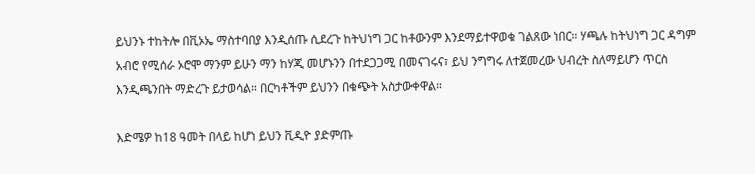ይህንኑ ተከትሎ በቪኦኤ ማስተባበያ እንዲሰጡ ሲደረጉ ከትህነግ ጋር ከቶውንም እንደማይተዋወቁ ገልጸው ነበር። ሃጫሉ ከትህነግ ጋር ዳግም አብሮ የሚሰራ ኦሮሞ ማንም ይሁን ማን ከሃጂ መሆኑንን በተደጋጋሚ በመናገሩና፣ ይህ ንግግሩ ለተጀመረው ህብረት ስለማይሆን ጥርስ እንዲጫንበት ማድረጉ ይታወሳል። በርካቶችም ይህንን በቁጭት አስታውቀዋል።

እድሜዎ ከ18 ዓመት በላይ ከሆነ ይህን ቪዲዮ ያድምጡ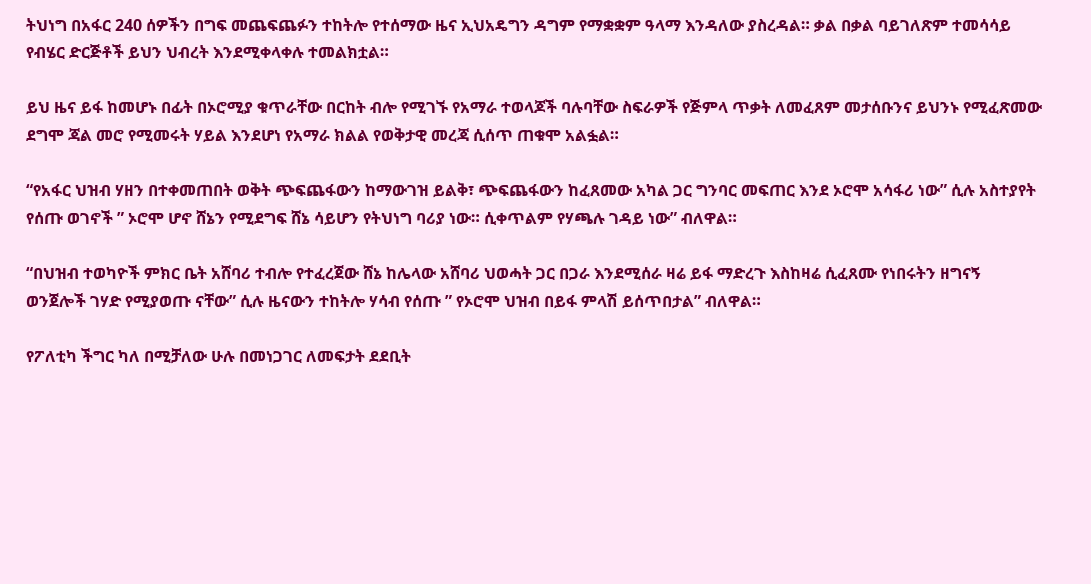ትህነግ በአፋር 240 ሰዎችን በግፍ መጨፍጨፉን ተከትሎ የተሰማው ዜና ኢህአዴግን ዳግም የማቋቋም ዓላማ እንዳለው ያስረዳል። ቃል በቃል ባይገለጽም ተመሳሳይ የብሄር ድርጅቶች ይህን ህብረት እንደሚቀላቀሉ ተመልክቷል።

ይህ ዜና ይፋ ከመሆኑ በፊት በኦሮሚያ ቁጥራቸው በርከት ብሎ የሚገኙ የአማራ ተወላጆች ባሉባቸው ስፍራዎች የጅምላ ጥቃት ለመፈጸም መታሰቡንና ይህንኑ የሚፈጽመው ደግሞ ጃል መሮ የሚመሩት ሃይል እንደሆነ የአማራ ክልል የወቅታዊ መረጃ ሲሰጥ ጠቁሞ አልፏል።

“የአፋር ህዝብ ሃዘን በተቀመጠበት ወቅት ጭፍጨፋውን ከማውገዝ ይልቅ፣ ጭፍጨፋውን ከፈጸመው አካል ጋር ግንባር መፍጠር እንደ ኦሮሞ አሳፋሪ ነው” ሲሉ አስተያየት የሰጡ ወገኖች ” ኦሮሞ ሆኖ ሸኔን የሚደግፍ ሸኔ ሳይሆን የትህነግ ባሪያ ነው። ሲቀጥልም የሃጫሉ ገዳይ ነው” ብለዋል።

“በህዝብ ተወካዮች ምክር ቤት አሸባሪ ተብሎ የተፈረጀው ሸኔ ከሌላው አሸባሪ ህወሓት ጋር በጋራ እንደሚሰራ ዛሬ ይፋ ማድረጉ እስከዛሬ ሲፈጸሙ የነበሩትን ዘግናኝ ወንጀሎች ገሃድ የሚያወጡ ናቸው” ሲሉ ዜናውን ተከትሎ ሃሳብ የሰጡ ” የኦሮሞ ህዝብ በይፋ ምላሽ ይሰጥበታል” ብለዋል።

የፖለቲካ ችግር ካለ በሚቻለው ሁሉ በመነጋገር ለመፍታት ደደቢት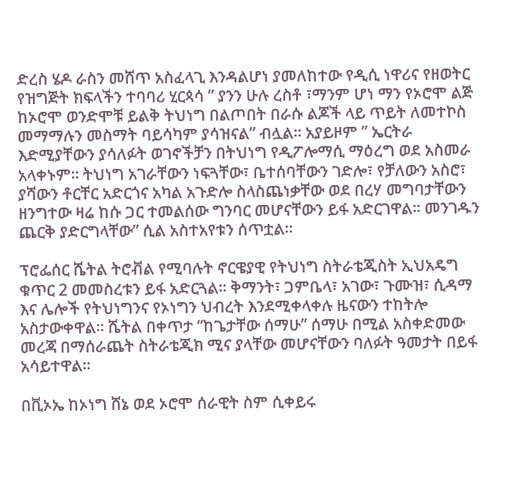ድረስ ሄዶ ራስን መሸጥ አስፈላጊ እንዳልሆነ ያመለከተው የዲሲ ነዋሪና የዘወትር የዝግጅት ክፍላችን ተባባሪ ሂርጳሳ ” ያንን ሁሉ ረስቶ ፣ማንም ሆነ ማን የኦሮሞ ልጅ ከኦሮሞ ወንድሞቹ ይልቅ ትህነግ በልጦበት በራሱ ልጆች ላይ ጥይት ለመተኮስ መማማሉን መስማት ባይሳካም ያሳዝናል” ብሏል። አያይዞም ” ኤርትራ እድሚያቸውን ያሳለፉት ወገኖችቻን በትህነግ የዲፖሎማሲ ማዕረግ ወደ አስመራ አላቀኑም። ትህነግ አገራቸውን ነፍጓቸው፣ ቤተሰባቸውን ገድሎ፣ የቻለውን አስሮ፣ ያሻውን ቶርቸር አድርጎና አካል አጉድሎ ስላስጨነቃቸው ወደ በረሃ መግባታቸውን ዘንግተው ዛሬ ከሱ ጋር ተመልሰው ግንባር መሆናቸውን ይፋ አድርገዋል። መንገዱን ጨርቅ ያድርግላቸው” ሲል አስተአየቱን ሰጥቷል።

ፕሮፌሰር ሼትል ትሮቭል የሚባሉት ኖርዌያዊ የትህነግ ስትራቴጂስት ኢህአዴግ ቁጥር 2 መመስረቱን ይፋ አድርጓል። ቅማንት፣ ጋምቤላ፣ አገው፣ ጉሙዝ፣ ሲዳማ እና ሌሎች የትህነግንና የኦነግን ህብረት እንደሚቀላቀሉ ዜናውን ተከትሎ አስታውቀዋል። ሼትል በቀጥታ “ከጌታቸው ሰማሁ” ሰማሁ በሚል አስቀድመው መረጃ በማሰራጨት ስትራቴጂክ ሚና ያላቸው መሆናቸውን ባለፉት ዓመታት በይፋ አሳይተዋል።

በቪኦኤ ከኦነግ ሸኔ ወደ ኦሮሞ ሰራዊት ስም ሲቀይሩ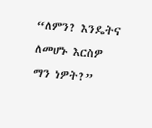“ለምን? እንዴትና ለመሆኑ እርስዎ ማን ነዎት?”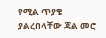የሚል ጥያቄ ያልረበላቸው ጃል መሮ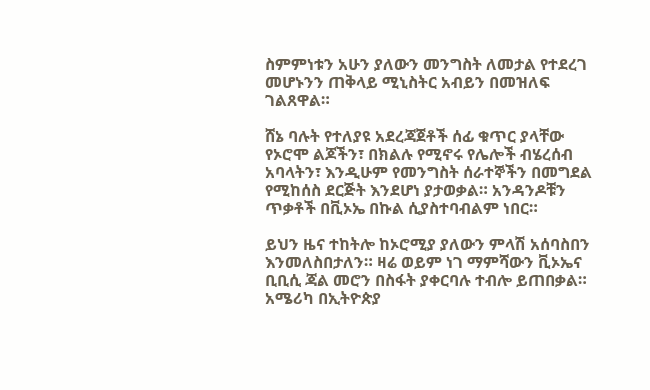ስምምነቱን አሁን ያለውን መንግስት ለመታል የተደረገ መሆኑንን ጠቅላይ ሚኒስትር አብይን በመዝለፍ ገልጸዋል።

ሸኔ ባሉት የተለያዩ አደረጃጀቶች ሰፊ ቁጥር ያላቸው የኦሮሞ ልጆችን፣ በክልሉ የሚኖሩ የሌሎች ብሄረሰብ አባላትን፣ እንዲሁም የመንግስት ሰራተኞችን በመግደል የሚከሰስ ደርጅት እንደሆነ ያታወቃል። አንዳንዶቹን ጥቃቶች በቪኦኤ በኩል ሲያስተባብልም ነበር።

ይህን ዜና ተከትሎ ከኦሮሚያ ያለውን ምላሽ አሰባስበን እንመለስበታለን። ዛሬ ወይም ነገ ማምሻውን ቪኦኤና ቢቢሲ ጃል መሮን በስፋት ያቀርባሉ ተብሎ ይጠበቃል። አሜሪካ በኢትዮጵያ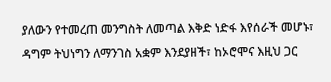ያለውን የተመረጠ መንግስት ለመጣል እቅድ ነድፋ እየሰራች መሆኑ፣ ዳግም ትህነግን ለማንገስ አቋም እንደያዘች፣ ከኦሮሞና እዚህ ጋር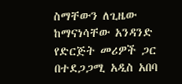ስማቸውን ለጊዜው ከማናነሳቸው አንዳንድ የድርጅት መሪዎች ጋር በተደጋጋሚ አዲስ አበባ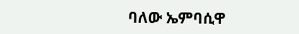ባለው ኤምባሲዋ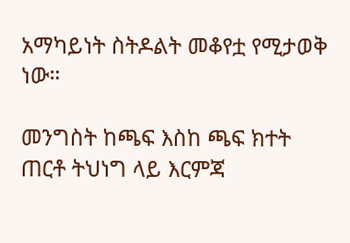አማካይነት ስትዶልት መቆየቷ የሚታወቅ ነው።

መንግስት ከጫፍ እስከ ጫፍ ክተት ጠርቶ ትህነግ ላይ እርምጃ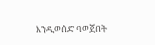እንዲወሰድ ባወጀበት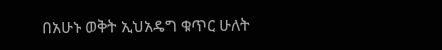በአሁኑ ወቅት ኢህአዴግ ቁጥር ሁለት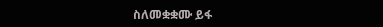ስለመቋቋሙ ይፋ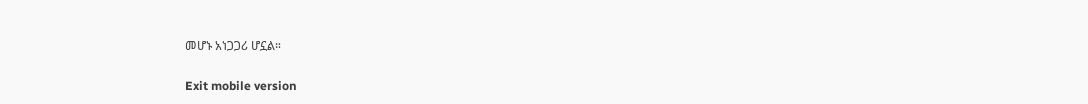መሆኑ አነጋጋሪ ሆኗል።

Exit mobile version